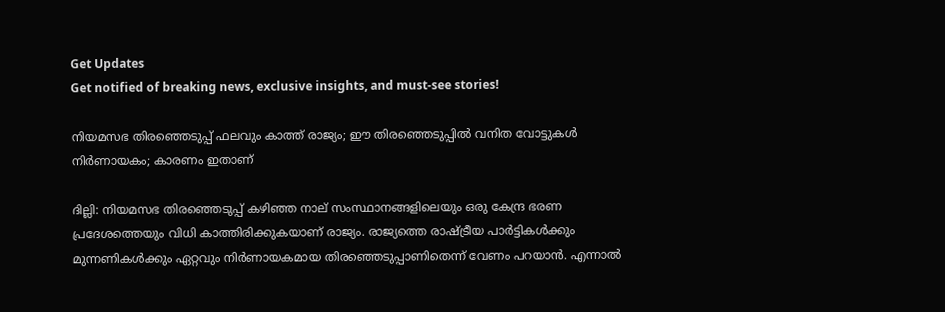Get Updates
Get notified of breaking news, exclusive insights, and must-see stories!

നിയമസഭ തിരഞ്ഞെടുപ്പ് ഫലവും കാത്ത് രാജ്യം; ഈ തിരഞ്ഞെടുപ്പില്‍ വനിത വോട്ടുകള്‍ നിര്‍ണായകം; കാരണം ഇതാണ്

ദില്ലി: നിയമസഭ തിരഞ്ഞെടുപ്പ് കഴിഞ്ഞ നാല് സംസ്ഥാനങ്ങളിലെയും ഒരു കേന്ദ്ര ഭരണ പ്രദേശത്തെയും വിധി കാത്തിരിക്കുകയാണ് രാജ്യം. രാജ്യത്തെ രാഷ്ട്രീയ പാര്‍ട്ടികള്‍ക്കും മുന്നണികള്‍ക്കും ഏറ്റവും നിര്‍ണായകമായ തിരഞ്ഞെടുപ്പാണിതെന്ന് വേണം പറയാന്‍. എന്നാല്‍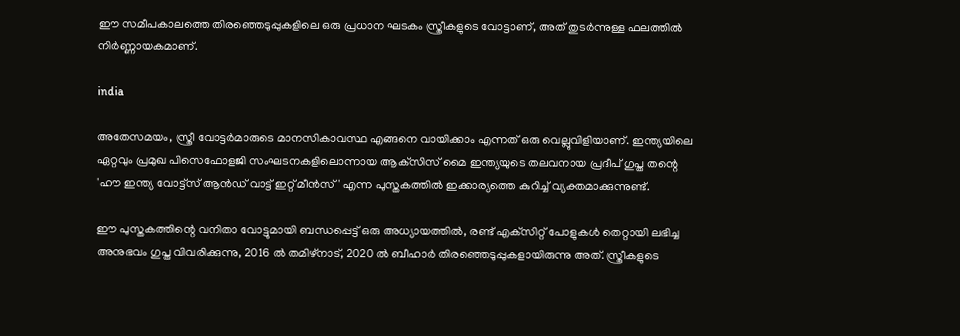ഈ സമീപകാലത്തെ തിരഞ്ഞെടുപ്പുകളിലെ ഒരു പ്രധാന ഘടകം സ്ത്രീകളുടെ വോട്ടാണ്, അത് തുടര്‍ന്നുള്ള ഫലത്തില്‍ നിര്‍ണ്ണായകമാണ്.

india

അതേസമയം, സ്ത്രീ വോട്ടര്‍മാരുടെ മാനസികാവസ്ഥ എങ്ങനെ വായിക്കാം എന്നത് ഒരു വെല്ലുവിളിയാണ്. ഇന്ത്യയിലെ ഏറ്റവും പ്രമുഖ പിസെഫോളജി സംഘടനകളിലൊന്നായ ആക്‌സിസ് മൈ ഇന്ത്യയുടെ തലവനായ പ്രദീപ് ഗുപ്ത തന്റെ 'ഹൗ ഇന്ത്യ വോട്ട്‌സ് ആന്‍ഡ് വാട്ട് ഇറ്റ് മീന്‍സ്' എന്ന പുസ്തകത്തില്‍ ഇക്കാര്യത്തെ കുറിച്ച് വ്യക്തമാക്കുന്നുണ്ട്.

ഈ പുസ്തകത്തിന്റെ വനിതാ വോട്ടുമായി ബന്ധപ്പെട്ട് ഒരു അധ്യായത്തില്‍, രണ്ട് എക്‌സിറ്റ് പോളുകള്‍ തെറ്റായി ലഭിച്ച അനുഭവം ഗുപ്ത വിവരിക്കുന്നു, 2016 ല്‍ തമിഴ്നാട്, 2020 ല്‍ ബീഹാര്‍ തിരഞ്ഞെടുപ്പുകളായിരുന്നു അത്. സ്ത്രീകളുടെ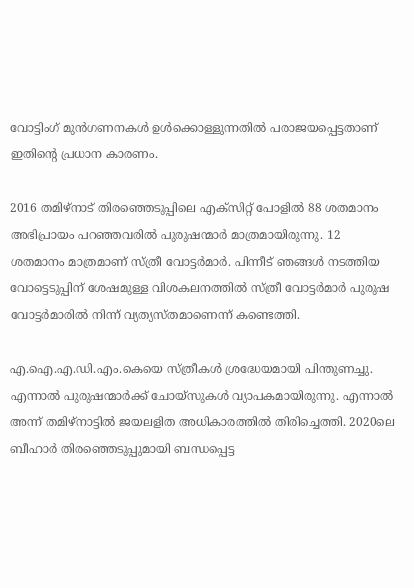വോട്ടിംഗ് മുന്‍ഗണനകള്‍ ഉള്‍ക്കൊള്ളുന്നതില്‍ പരാജയപ്പെട്ടതാണ് ഇതിന്റെ പ്രധാന കാരണം.

2016 തമിഴ്‌നാട് തിരഞ്ഞെടുപ്പിലെ എക്‌സിറ്റ് പോളില്‍ 88 ശതമാനം അഭിപ്രായം പറഞ്ഞവരില്‍ പുരുഷന്മാര്‍ മാത്രമായിരുന്നു. 12 ശതമാനം മാത്രമാണ് സ്ത്രീ വോട്ടര്‍മാര്‍. പിന്നീട് ഞങ്ങള്‍ നടത്തിയ വോട്ടെടുപ്പിന് ശേഷമുള്ള വിശകലനത്തില്‍ സ്ത്രീ വോട്ടര്‍മാര്‍ പുരുഷ വോട്ടര്‍മാരില്‍ നിന്ന് വ്യത്യസ്തമാണെന്ന് കണ്ടെത്തി.

എ.ഐ.എ.ഡി.എം.കെയെ സ്ത്രീകള്‍ ശ്രദ്ധേയമായി പിന്തുണച്ചു. എന്നാല്‍ പുരുഷന്മാര്‍ക്ക് ചോയ്സുകള്‍ വ്യാപകമായിരുന്നു. എന്നാല്‍ അന്ന് തമിഴ്‌നാട്ടില്‍ ജയലളിത അധികാരത്തില്‍ തിരിച്ചെത്തി. 2020ലെ ബീഹാര്‍ തിരഞ്ഞെടുപ്പുമായി ബന്ധപ്പെട്ട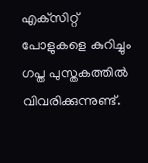എക്‌സിറ്റ് പോളുകളെ കുറിച്ചും ഗപ്ത പുസ്തകത്തില്‍ വിവരിക്കുന്നുണ്ട്.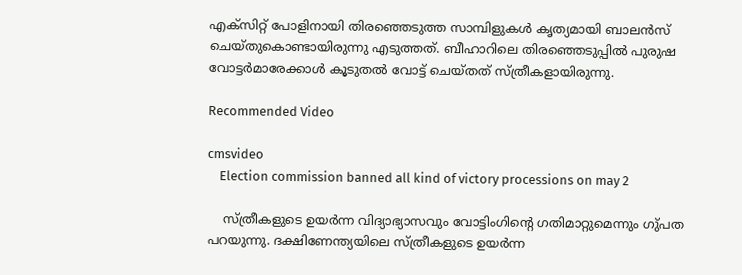എക്‌സിറ്റ് പോളിനായി തിരഞ്ഞെടുത്ത സാമ്പിളുകള്‍ കൃത്യമായി ബാലന്‍സ് ചെയ്തുകൊണ്ടായിരുന്നു എടുത്തത്. ബീഹാറിലെ തിരഞ്ഞെടുപ്പില്‍ പുരുഷ വോട്ടര്‍മാരേക്കാള്‍ കൂടുതല്‍ വോട്ട് ചെയ്തത് സ്ത്രീകളായിരുന്നു.

Recommended Video

cmsvideo
    Election commission banned all kind of victory processions on may 2

    സ്ത്രീകളുടെ ഉയര്‍ന്ന വിദ്യാഭ്യാസവും വോട്ടിംഗിന്റെ ഗതിമാറ്റുമെന്നും ഗു്പത പറയുന്നു. ദക്ഷിണേന്ത്യയിലെ സ്ത്രീകളുടെ ഉയര്‍ന്ന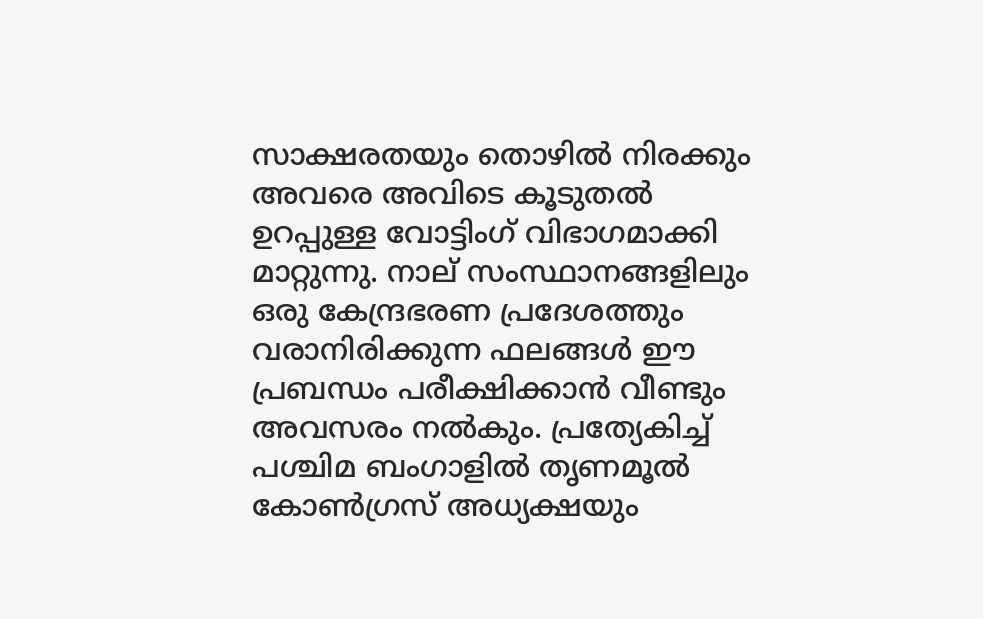സാക്ഷരതയും തൊഴില്‍ നിരക്കും അവരെ അവിടെ കൂടുതല്‍ ഉറപ്പുള്ള വോട്ടിംഗ് വിഭാഗമാക്കി മാറ്റുന്നു. നാല് സംസ്ഥാനങ്ങളിലും ഒരു കേന്ദ്രഭരണ പ്രദേശത്തും വരാനിരിക്കുന്ന ഫലങ്ങള്‍ ഈ പ്രബന്ധം പരീക്ഷിക്കാന്‍ വീണ്ടും അവസരം നല്‍കും. പ്രത്യേകിച്ച് പശ്ചിമ ബംഗാളില്‍ തൃണമൂല്‍ കോണ്‍ഗ്രസ് അധ്യക്ഷയും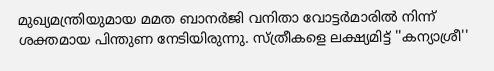മുഖ്യമന്ത്രിയുമായ മമത ബാനര്‍ജി വനിതാ വോട്ടര്‍മാരില്‍ നിന്ന് ശക്തമായ പിന്തുണ നേടിയിരുന്നു. സ്ത്രീകളെ ലക്ഷ്യമിട്ട് ''കന്യാശ്രീ''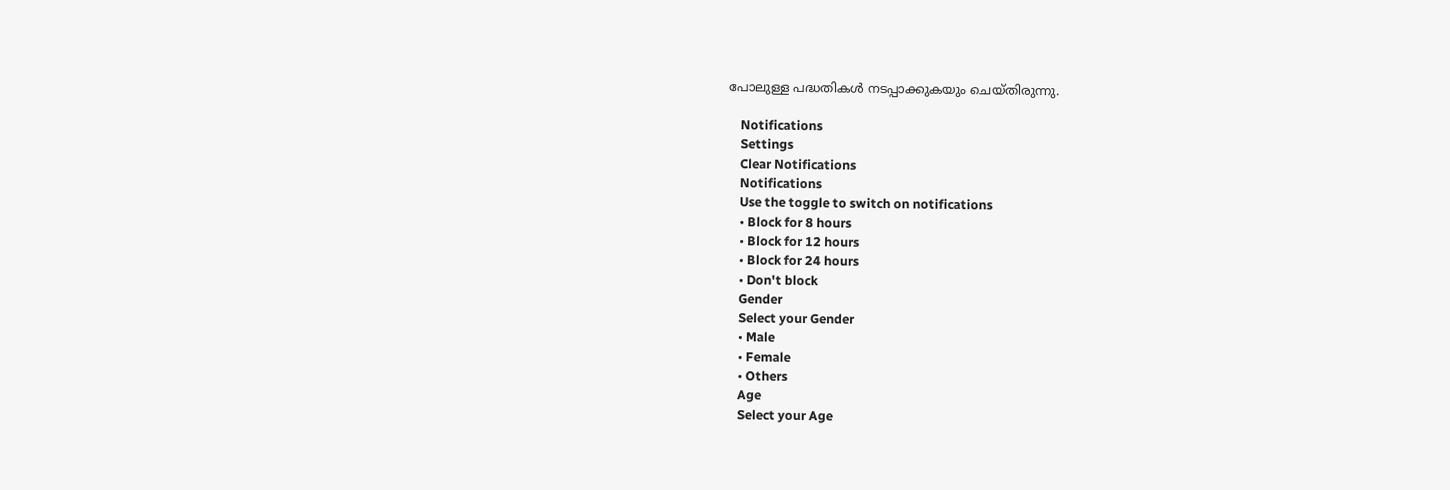പോലുള്ള പദ്ധതികള്‍ നടപ്പാക്കുകയും ചെയ്തിരുന്നു.

    Notifications
    Settings
    Clear Notifications
    Notifications
    Use the toggle to switch on notifications
    • Block for 8 hours
    • Block for 12 hours
    • Block for 24 hours
    • Don't block
    Gender
    Select your Gender
    • Male
    • Female
    • Others
    Age
    Select your Age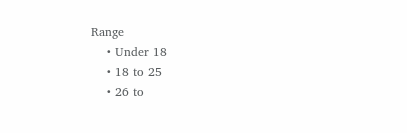Range
    • Under 18
    • 18 to 25
    • 26 to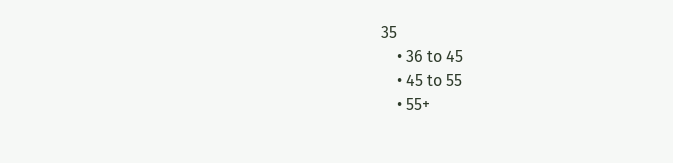35
    • 36 to 45
    • 45 to 55
    • 55+